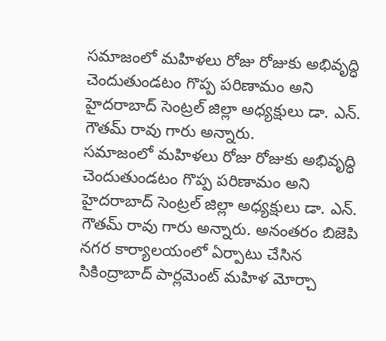సమాజంలో మహిళలు రోజు రోజుకు అభివృద్ధి చెందుతుండటం గొప్ప పరిణామం అని హైదరాబాద్ సెంట్రల్ జిల్లా అధ్యక్షులు డా. ఎన్. గౌతమ్ రావు గారు అన్నారు.
సమాజంలో మహిళలు రోజు రోజుకు అభివృద్ధి చెందుతుండటం గొప్ప పరిణామం అని హైదరాబాద్ సెంట్రల్ జిల్లా అధ్యక్షులు డా. ఎన్. గౌతమ్ రావు గారు అన్నారు. అనంతరం బిజెపి నగర కార్యాలయంలో ఏర్పాటు చేసిన సికింద్రాబాద్ పార్లమెంట్ మహిళ మోర్చా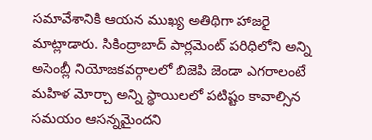సమావేశానికి ఆయన ముఖ్య అతిథిగా హాజరై మాట్లాడారు. సికింద్రాబాద్ పార్లమెంట్ పరిధిలోని అన్ని అసెంబ్లీ నియోజకవర్గాలలో బిజెపి జెండా ఎగరాలంటే మహిళ మోర్చా అన్ని స్థాయిలలో పటిష్టం కావాల్సిన సమయం ఆసన్నమైందని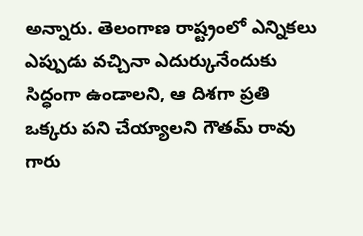అన్నారు. తెలంగాణ రాష్ట్రంలో ఎన్నికలు ఎప్పుడు వచ్చినా ఎదుర్కునేందుకు సిద్ధంగా ఉండాలని, ఆ దిశగా ప్రతి ఒక్కరు పని చేయ్యాలని గౌతమ్ రావు గారు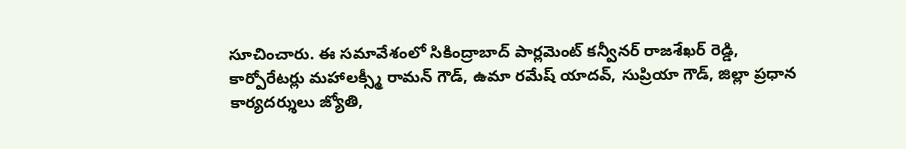సూచించారు. ఈ సమావేశంలో సికింద్రాబాద్ పార్లమెంట్ కన్వీనర్ రాజశేఖర్ రెడ్డి, కార్పోరేటర్లు మహాలక్స్మీ రామన్ గౌడ్, ఉమా రమేష్ యాదవ్, సుప్రియా గౌడ్, జిల్లా ప్రధాన కార్యదర్శులు జ్యోతి,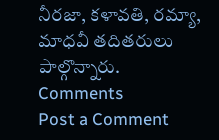నీరజా, కళావతి, రమ్యా, మాధవీ తదితరులు పాల్గొన్నారు.
Comments
Post a Comment